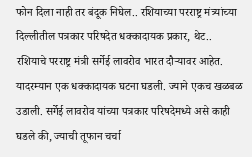फोन दिला नाही तर बंदूक निघेल.. रशियाच्या परराष्ट्र मंत्र्यांच्या दिल्लीतील पत्रकार परिषदेत धक्कादायक प्रकार, थेट..
रशियाचे परराष्ट्र मंत्री सर्गेई लावरोव भारत दौऱ्यावर आहेत. यादरम्यान एक धक्कादायक घटना घडली. ज्याने एकच खळबळ उडाली. सर्गेई लावरोव यांच्या पत्रकार परिषदेमध्ये असे काही घडले की, ज्याची तूफान चर्चा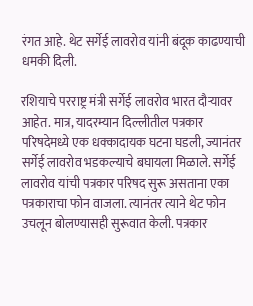रंगत आहे. थेट सर्गेई लावरोव यांनी बंदूक काढण्याची धमकी दिली.

रशियाचे परराष्ट्र मंत्री सर्गेई लावरोव भारत दौऱ्यावर आहेत. मात्र, यादरम्यान दिल्लीतील पत्रकार परिषदेमध्ये एक धक्कादायक घटना घडली, ज्यानंतर सर्गेई लावरोव भडकल्याचे बघायला मिळाले. सर्गेई लावरोव यांची पत्रकार परिषद सुरू असताना एका पत्रकाराचा फोन वाजला. त्यानंतर त्याने थेट फोन उचलून बोलण्यासही सुरूवात केली. पत्रकार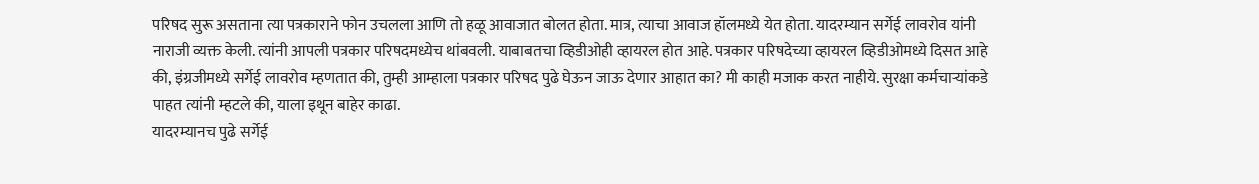परिषद सुरू असताना त्या पत्रकाराने फोन उचलला आणि तो हळू आवाजात बोलत होता. मात्र, त्याचा आवाज हॉलमध्ये येत होता. यादरम्यान सर्गेई लावरोव यांनी नाराजी व्यक्त केली. त्यांनी आपली पत्रकार परिषदमध्येच थांबवली. याबाबतचा व्हिडीओही व्हायरल होत आहे. पत्रकार परिषदेच्या व्हायरल व्हिडीओमध्ये दिसत आहे की, इंग्रजीमध्ये सर्गेई लावरोव म्हणतात की, तुम्ही आम्हाला पत्रकार परिषद पुढे घेऊन जाऊ देणार आहात का? मी काही मजाक करत नाहीये. सुरक्षा कर्मचाऱ्यांकडे पाहत त्यांनी म्हटले की, याला इथून बाहेर काढा.
यादरम्यानच पुढे सर्गेई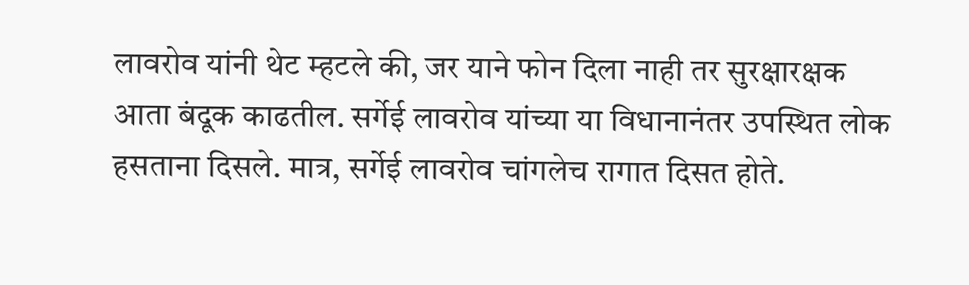लावरोव यांनी थेट म्हटले की, जर याने फोन दिला नाही तर सुरक्षारक्षक आता बंदूक काढतील. सर्गेई लावरोव यांच्या या विधानानंतर उपस्थित लोक हसताना दिसले. मात्र, सर्गेई लावरोव चांगलेच रागात दिसत होते.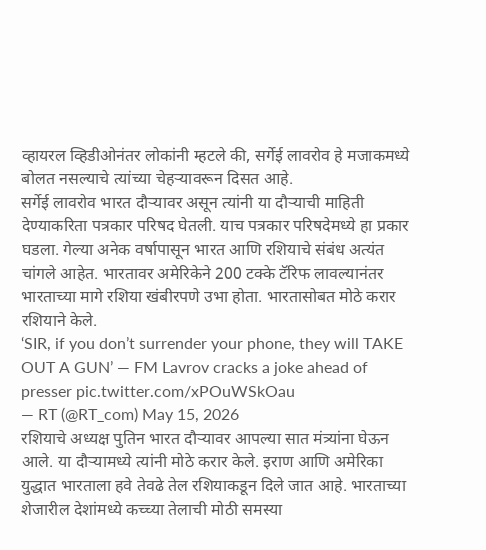व्हायरल व्हिडीओनंतर लोकांनी म्हटले की, सर्गेई लावरोव हे मजाकमध्ये बोलत नसल्याचे त्यांच्या चेहऱ्यावरून दिसत आहे.
सर्गेई लावरोव भारत दौऱ्यावर असून त्यांनी या दौऱ्याची माहिती देण्याकरिता पत्रकार परिषद घेतली. याच पत्रकार परिषदेमध्ये हा प्रकार घडला. गेल्या अनेक वर्षापासून भारत आणि रशियाचे संबंध अत्यंत चांगले आहेत. भारतावर अमेरिकेने 200 टक्के टॅरिफ लावल्यानंतर भारताच्या मागे रशिया खंबीरपणे उभा होता. भारतासोबत मोठे करार रशियाने केले.
‘SIR, if you don’t surrender your phone, they will TAKE OUT A GUN’ — FM Lavrov cracks a joke ahead of presser pic.twitter.com/xPOuWSkOau
— RT (@RT_com) May 15, 2026
रशियाचे अध्यक्ष पुतिन भारत दौऱ्यावर आपल्या सात मंत्र्यांना घेऊन आले. या दौऱ्यामध्ये त्यांनी मोठे करार केले. इराण आणि अमेरिका युद्धात भारताला हवे तेवढे तेल रशियाकडून दिले जात आहे. भारताच्या शेजारील देशांमध्ये कच्च्या तेलाची मोठी समस्या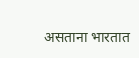असताना भारतात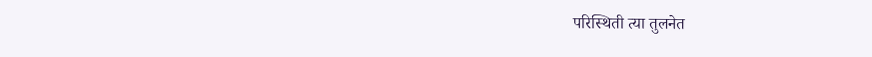परिस्थिती त्या तुलनेत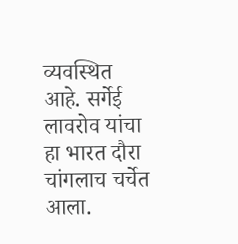व्यवस्थित आहे. सर्गेई लावरोव यांचा हा भारत दौरा चांगलाच चर्चेत आला.